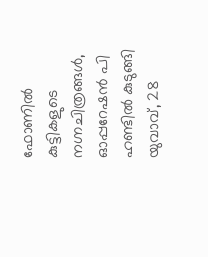ഫോണിൽ കുട്ടികളുടെ നഗ്നചിത്രങ്ങൾ, ഓപ്പറേഷൻ പി ഹണ്ടിൽ കുടുങ്ങി യുവാവ്, 28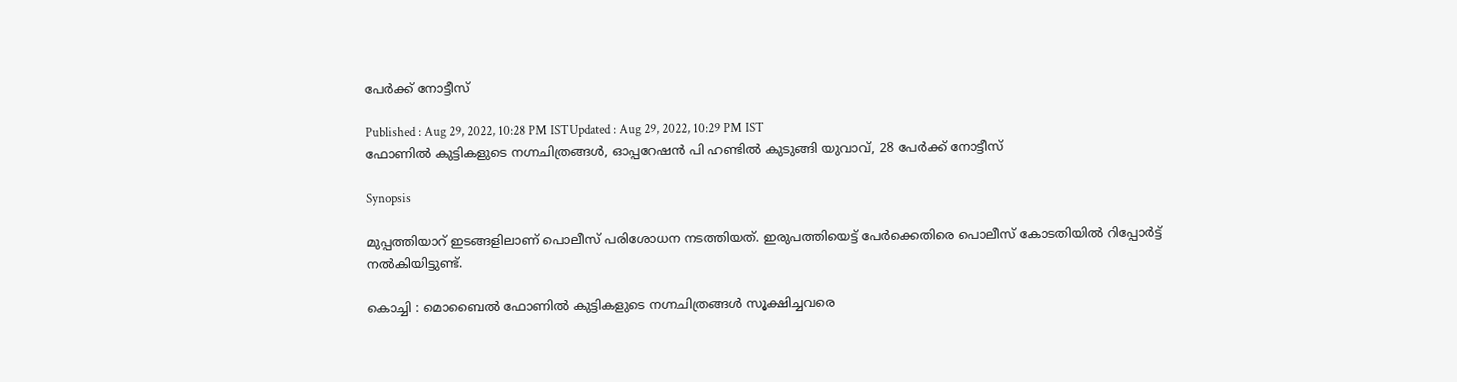പേർക്ക് നോട്ടീസ്

Published : Aug 29, 2022, 10:28 PM ISTUpdated : Aug 29, 2022, 10:29 PM IST
ഫോണിൽ കുട്ടികളുടെ നഗ്നചിത്രങ്ങൾ, ഓപ്പറേഷൻ പി ഹണ്ടിൽ കുടുങ്ങി യുവാവ്, 28 പേർക്ക് നോട്ടീസ്

Synopsis

മുപ്പത്തിയാറ് ഇടങ്ങളിലാണ് പൊലീസ് പരിശോധന നടത്തിയത്. ഇരുപത്തിയെട്ട് പേർക്കെതിരെ പൊലീസ് കോടതിയിൽ റിപ്പോർട്ട് നൽകിയിട്ടുണ്ട്.

കൊച്ചി : മൊബൈൽ ഫോണിൽ കുട്ടികളുടെ നഗ്നചിത്രങ്ങൾ സൂക്ഷിച്ചവരെ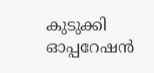കുടുക്കി ഓപ്പറേഷൻ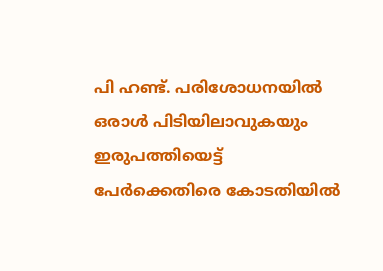പി ഹണ്ട്. പരിശോധനയിൽ ഒരാൾ പിടിയിലാവുകയും ഇരുപത്തിയെട്ട് പേർക്കെതിരെ കോടതിയിൽ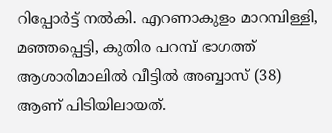റിപ്പോർ‌ട്ട് നൽകി. എറണാകുളം മാറമ്പിള്ളി, മഞ്ഞപ്പെട്ടി, കുതിര പറമ്പ് ഭാഗത്ത് ആശാരിമാലിൽ വീട്ടിൽ അബ്ബാസ് (38) ആണ് പിടിയിലായത്.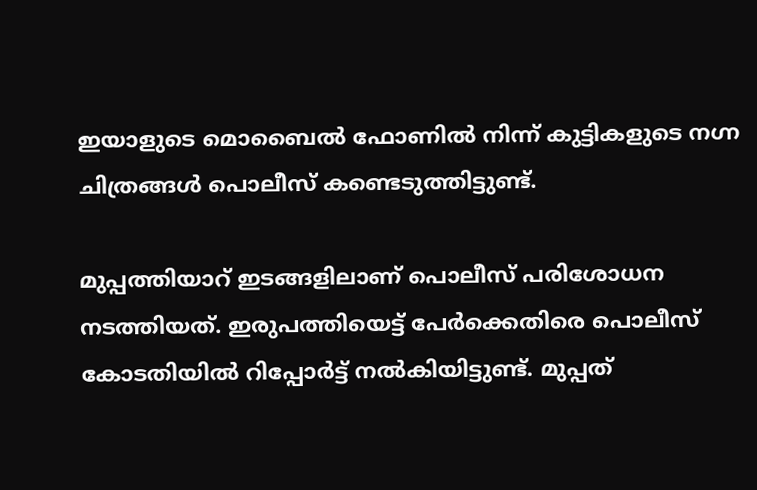ഇയാളുടെ മൊബൈൽ ഫോണിൽ നിന്ന് കുട്ടികളുടെ നഗ്ന ചിത്രങ്ങൾ പൊലീസ് കണ്ടെടുത്തിട്ടുണ്ട്.

മുപ്പത്തിയാറ് ഇടങ്ങളിലാണ് പൊലീസ് പരിശോധന നടത്തിയത്. ഇരുപത്തിയെട്ട് പേർക്കെതിരെ പൊലീസ് കോടതിയിൽ റിപ്പോർട്ട് നൽകിയിട്ടുണ്ട്. മുപ്പത്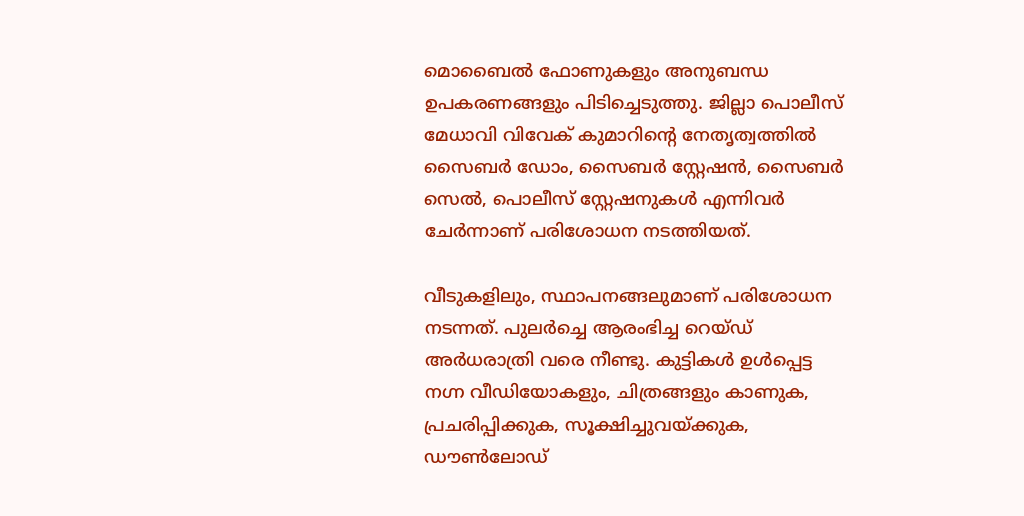മൊബൈൽ ഫോണുകളും അനുബന്ധ ഉപകരണങ്ങളും പിടിച്ചെടുത്തു. ജില്ലാ പൊലീസ് മേധാവി വിവേക് കുമാറിന്‍റെ നേതൃത്വത്തിൽ സൈബർ ഡോം, സൈബർ സ്റ്റേഷൻ, സൈബർ സെൽ, പൊലീസ് സ്റ്റേഷനുകൾ എന്നിവർ ചേർന്നാണ് പരിശോധന നടത്തിയത്.

വീടുകളിലും, സ്ഥാപനങ്ങലുമാണ് പരിശോധന നടന്നത്. പുലർച്ചെ ആരംഭിച്ച റെയ്ഡ് അർധരാത്രി വരെ നീണ്ടു. കുട്ടികള്‍ ഉള്‍പ്പെട്ട നഗ്ന വീഡിയോകളും, ചിത്രങ്ങളും കാണുക, പ്രചരിപ്പിക്കുക, സൂക്ഷിച്ചുവയ്ക്കുക, ഡൗൺലോഡ്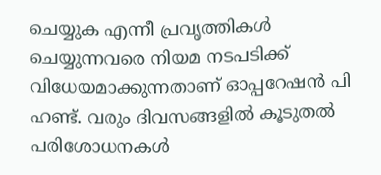ചെയ്യുക എന്നീ പ്രവൃത്തികൾ ചെയ്യുന്നവരെ നിയമ നടപടിക്ക് വിധേയമാക്കുന്നതാണ് ഓപ്പറേഷൻ പി ഹണ്ട്. വരും ദിവസങ്ങളിൽ കൂടുതൽ പരിശോധനകള്‍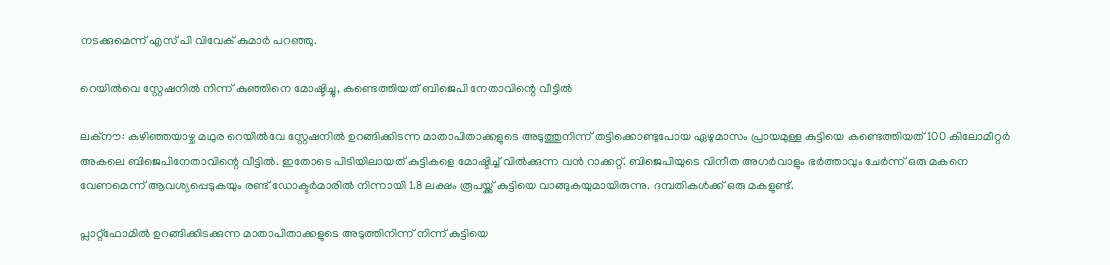നടക്കുമെന്ന് എസ് പി വിവേക് കുമാർ പറഞ്ഞു.

റെയിൽവെ സ്റ്റേഷനിൽ നിന്ന് കുഞ്ഞിനെ മോഷ്ടിച്ചു, കണ്ടെത്തിയത് ബിജെപി നേതാവിന്റെ വീട്ടിൽ

ലക്നൗ: കഴിഞ്ഞയാഴ്ച മഥുര റെയിൽവേ സ്റ്റേഷനിൽ ഉറങ്ങിക്കിടന്ന മാതാപിതാക്കളുടെ അടുത്തുനിന്ന് തട്ടിക്കൊണ്ടുപോയ ഏഴുമാസം പ്രായമുള്ള കുട്ടിയെ കണ്ടെത്തിയത് 100 കിലോമീറ്റർ അകലെ ബിജെപിനേതാവിന്റെ വീട്ടിൽ. ഇതോടെ പിടിയിലായത് കുട്ടികളെ മോഷ്ടിച്ച് വിൽക്കുന്ന വൻ റാക്കറ്റ്. ബിജെപിയുടെ വിനീത അഗർവാളും ഭർത്താവും ചേർന്ന് ഒരു മകനെ വേണമെന്ന് ആവശ്യപ്പെടുകയും രണ്ട് ഡോക്ടർമാരിൽ നിന്നായി 1.8 ലക്ഷം രൂപയ്ക്ക് കുട്ടിയെ വാങ്ങുകയുമായിരുന്നു. ദമ്പതികൾക്ക് ഒരു മകളുണ്ട്.

പ്ലാറ്റ്‌ഫോമിൽ ഉറങ്ങിക്കിടക്കുന്ന മാതാപിതാക്കളുടെ അടുത്തിനിന്ന് നിന്ന് കുട്ടിയെ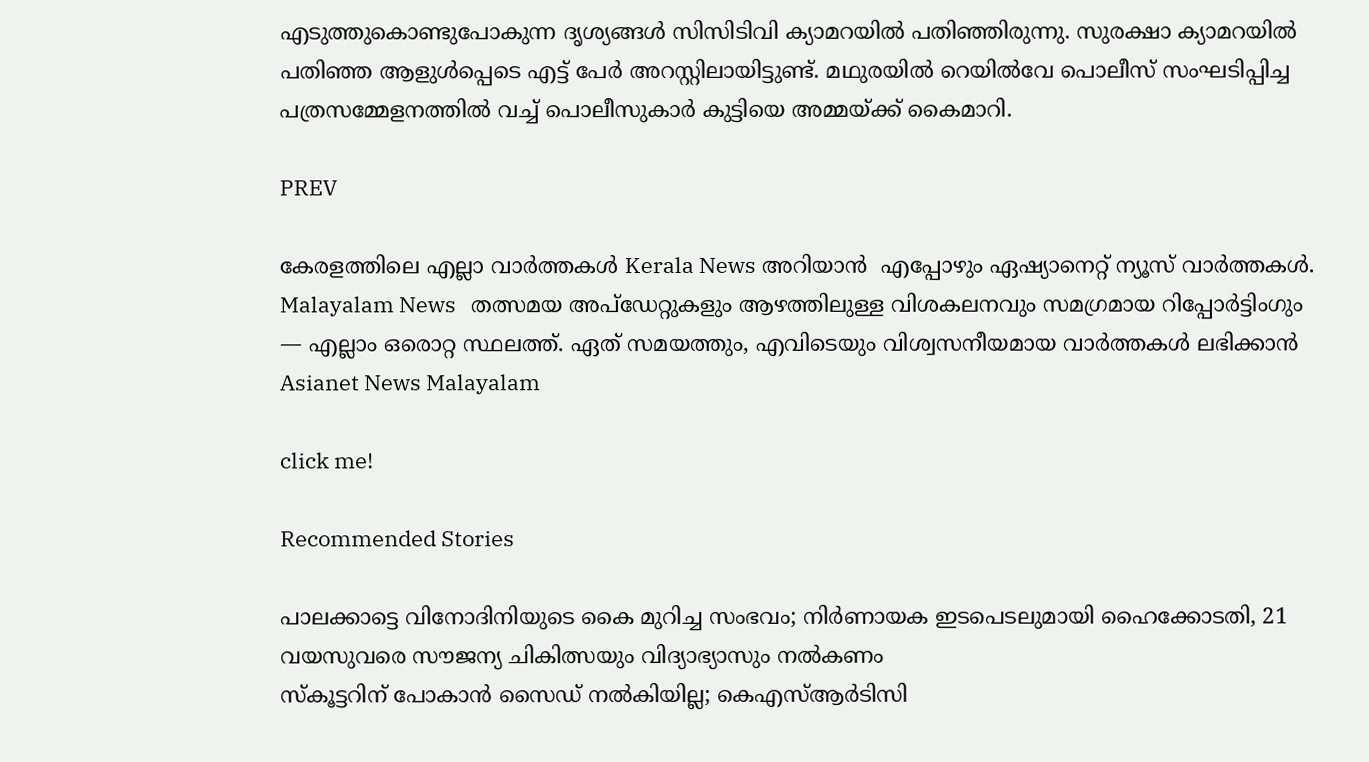എടുത്തുകൊണ്ടുപോകുന്ന ദൃശ്യങ്ങൾ സിസിടിവി ക്യാമറയിൽ പതിഞ്ഞിരുന്നു. സുരക്ഷാ ക്യാമറയിൽ പതിഞ്ഞ ആളുൾപ്പെടെ എട്ട് പേർ അറസ്റ്റിലായിട്ടുണ്ട്. മഥുരയിൽ റെയിൽവേ പൊലീസ് സംഘടിപ്പിച്ച പത്രസമ്മേളനത്തിൽ വച്ച് പൊലീസുകാർ കുട്ടിയെ അമ്മയ്ക്ക് കൈമാറി.

PREV

കേരളത്തിലെ എല്ലാ വാർത്തകൾ Kerala News അറിയാൻ  എപ്പോഴും ഏഷ്യാനെറ്റ് ന്യൂസ് വാർത്തകൾ.  Malayalam News   തത്സമയ അപ്‌ഡേറ്റുകളും ആഴത്തിലുള്ള വിശകലനവും സമഗ്രമായ റിപ്പോർട്ടിംഗും — എല്ലാം ഒരൊറ്റ സ്ഥലത്ത്. ഏത് സമയത്തും, എവിടെയും വിശ്വസനീയമായ വാർത്തകൾ ലഭിക്കാൻ Asianet News Malayalam

click me!

Recommended Stories

പാലക്കാട്ടെ വിനോദിനിയുടെ കൈ മുറിച്ച സംഭവം; നിര്‍ണായക ഇടപെടലുമായി ഹൈക്കോടതി, 21 വയസുവരെ സൗജന്യ ചികിത്സയും വിദ്യാഭ്യാസും നൽകണം
സ്കൂട്ടറിന് പോകാൻ സൈഡ് നൽകിയില്ല; കെഎസ്ആർടിസി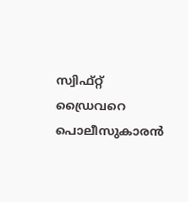സ്വിഫ്റ്റ് ഡ്രൈവറെ പൊലീസുകാരൻ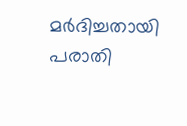മർദിച്ചതായി പരാതി